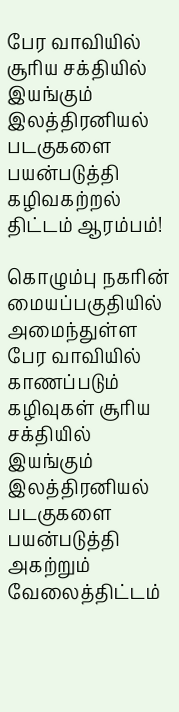பேர வாவியில் சூரிய சக்தியில் இயங்கும் இலத்திரனியல் படகுகளை பயன்படுத்தி கழிவகற்றல் திட்டம் ஆரம்பம்!

கொழும்பு நகரின் மையப்பகுதியில் அமைந்துள்ள பேர வாவியில் காணப்படும் கழிவுகள் சூரிய சக்தியில் இயங்கும் இலத்திரனியல் படகுகளை பயன்படுத்தி அகற்றும் வேலைத்திட்டம்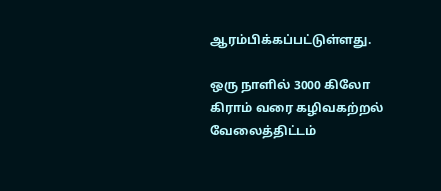ஆரம்பிக்கப்பட்டுள்ளது.

ஒரு நாளில் 3000 கிலோ கிராம் வரை கழிவகற்றல் வேலைத்திட்டம்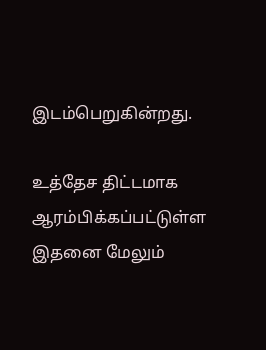இடம்பெறுகின்றது.

உத்தேச திட்டமாக ஆரம்பிக்கப்பட்டுள்ள இதனை மேலும்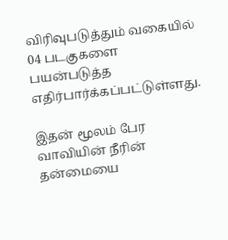விரிவுபடுத்தும் வகையில் 04 படகுகளை பயன்படுத்த எதிர்பார்க்கப்பட்டுள்ளது.

இதன் மூலம் பேர வாவியின் நீரின் தன்மையை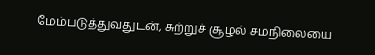மேம்படுத்துவதுடன், சுற்றுச் சூழல் சமநிலையை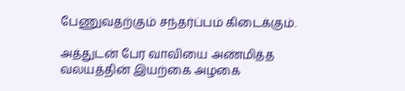பேணுவதற்கும் சந்தர்ப்பம் கிடைக்கும்.

அத்துடன் பேர வாவியை அண்மித்த வலயத்தின் இயற்கை அழகை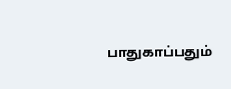பாதுகாப்பதும்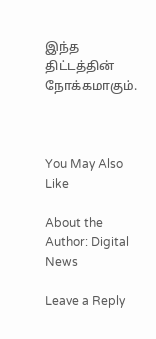இந்த திட்டத்தின் நோக்கமாகும்.



You May Also Like

About the Author: Digital News

Leave a Reply